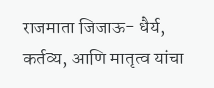राजमाता जिजाऊ- धैर्य, कर्तव्य, आणि मातृत्व यांचा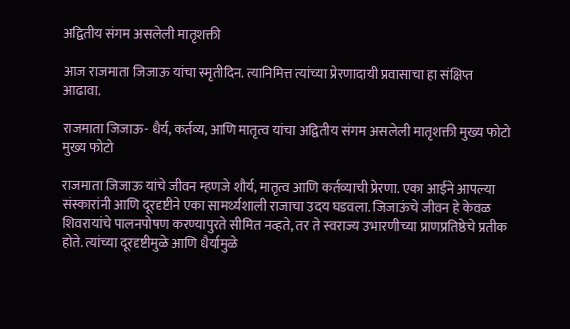अद्वितीय संगम असलेली मातृशक्ती

आज राजमाता जिजाऊ यांचा स्मृतीदिन. त्यानिमित्त त्यांच्या प्रेरणादायी प्रवासाचा हा संक्षिप्त आढावा.

राजमाता जिजाऊ- धैर्य, कर्तव्य, आणि मातृत्व यांचा अद्वितीय संगम असलेली मातृशक्ती मुख्य फोटो
मुख्य फोटो

राजमाता जिजाऊ यांचे जीवन म्हणजे शौर्य, मातृत्व आणि कर्तव्याची प्रेरणा. एका आईने आपल्या संस्कारांनी आणि दूरदृष्टीने एका सामर्थ्यशाली राजाचा उदय घडवला. जिजाऊंचे जीवन हे केवळ शिवरायांचे पालनपोषण करण्यापुरते सीमित नव्हते, तर ते स्वराज्य उभारणीच्या प्राणप्रतिष्ठेचे प्रतीक होते. त्यांच्या दूरदृष्टीमुळे आणि धैर्यामुळे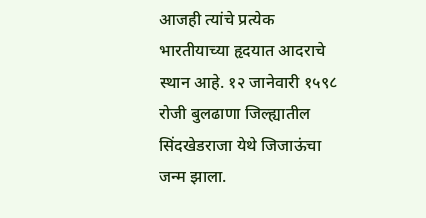आजही त्यांचे प्रत्येक भारतीयाच्या हृदयात आदराचे स्थान आहे. १२ जानेवारी १५९८ रोजी बुलढाणा जिल्ह्यातील सिंदखेडराजा येथे जिजाऊंचा जन्म झाला.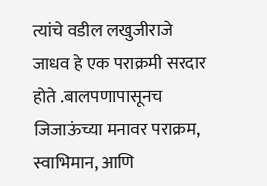त्यांचे वडील लखुजीराजे जाधव हे एक पराक्रमी सरदार होते .बालपणापासूनच जिजाऊंच्या मनावर पराक्रम, स्वाभिमान, आणि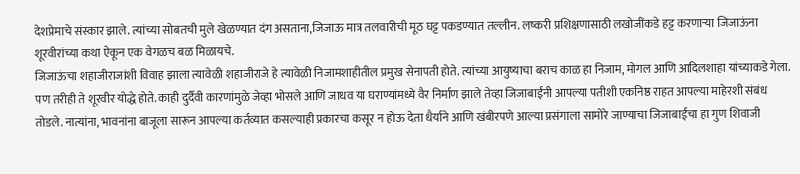देशप्रेमाचे संस्कार झाले. त्यांच्या सोबतची मुले खेळण्यात दंग असताना,जिजाऊ मात्र तलवारीची मूठ घट्ट पकडण्यात तल्लीन. लष्करी प्रशिक्षणासाठी लखोजींकडे हट्ट करणाऱ्या जिजाऊंना शूरवीरांच्या कथा ऐकून एक वेगळच बळ मिळायचे.
जिजाऊंचा शहाजीराजांशी विवाह झाला त्यावेळी शहाजीराजे हे त्यावेळी निजामशाहीतील प्रमुख सेनापती होते. त्यांच्या आयुष्याचा बराच काळ हा निजाम, मोगल आणि आदिलशाहा यांच्याकडे गेला. पण तरीही ते शूरवीर योद्धे होते. काही दुर्दैवी कारणांमुळे जेव्हा भोसले आणि जाधव या घराण्यांमध्ये वैर निर्माण झाले तेव्हा जिजाबाईंनी आपल्या पतीशी एकनिष्ठ राहत आपल्या माहेरशी संबंध तोडले. नात्यांना, भावनांना बाजूला सारून आपल्या कर्तव्यात कसल्याही प्रकारचा कसूर न होऊ देता धैर्याने आणि खंबीरपणे आल्या प्रसंगाला सामोरे जाण्याचा जिजाबाईंचा हा गुण शिवाजी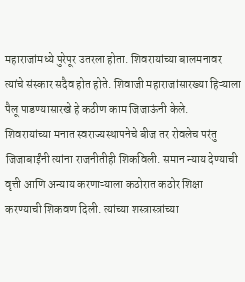महाराजांमध्ये पुरेपूर उतरला होता. शिवरायांच्या बालमनावर त्यांचे संस्कार सदैव होत होते. शिवाजी महाराजांसारख्या हिऱ्याला पैलू पाडण्यासारखे हे कठीण काम जिजाऊंनी केले.
शिवरायांच्या मनात स्वराज्यस्थापनेचे बीज तर रोवलेच परंतु जिजाबाईंनी त्यांना राजनीतीही शिकविली. समान न्याय देण्याची वृत्ती आणि अन्याय करणाऱ्याला कठोरात कठोर शिक्षा करण्याची शिकवण दिली. त्यांच्या शस्त्रास्त्रांच्या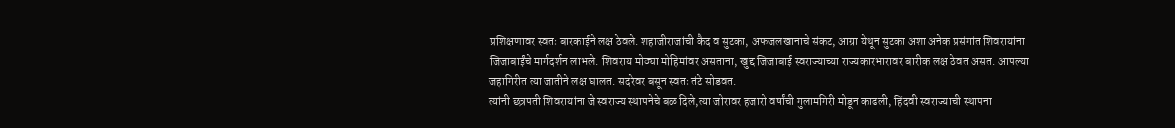प्रशिक्षणावर स्वतः बारकाईने लक्ष ठेवले. शहाजीराजांची कैद व सुटका, अफजलखानाचे संकट, आग्रा येथून सुटका अशा अनेक प्रसंगांत शिवरायांना जिजाबाईंचे मार्गदर्शन लाभले. शिवराय मोठ्या मोहिमांवर असताना, खुद्द जिजाबाई स्वराज्याच्या राज्यकारभारावर बारीक लक्ष ठेवत असत. आपल्या जहागिरीत त्या जातीने लक्ष घालत. सदरेवर बसून स्वतः तंटे सोडवत.
त्यांनी छत्रपती शिवरायांना जे स्वराज्य स्थापनेचे बळ दिले,त्या जोरावर हजारो वर्षांची गुलामगिरी मोडून काढली, हिंदवी स्वराज्याची स्थापना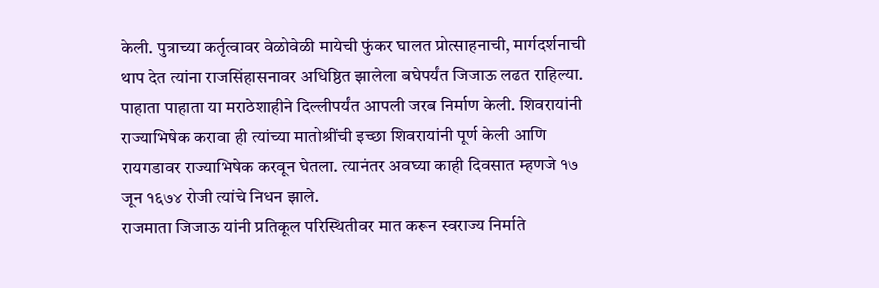केली. पुत्राच्या कर्तृत्वावर वेळोवेळी मायेची फुंकर घालत प्रोत्साहनाची, मार्गदर्शनाची थाप देत त्यांना राजसिंहासनावर अधिष्ठित झालेला बघेपर्यंत जिजाऊ लढत राहिल्या. पाहाता पाहाता या मराठेशाहीने दिल्लीपर्यंत आपली जरब निर्माण केली. शिवरायांनी राज्याभिषेक करावा ही त्यांच्या मातोश्रींची इच्छा शिवरायांनी पूर्ण केली आणि रायगडावर राज्याभिषेक करवून घेतला. त्यानंतर अवघ्या काही दिवसात म्हणजे १७ जून १६७४ रोजी त्यांचे निधन झाले.
राजमाता जिजाऊ यांनी प्रतिकूल परिस्थितीवर मात करून स्वराज्य निर्माते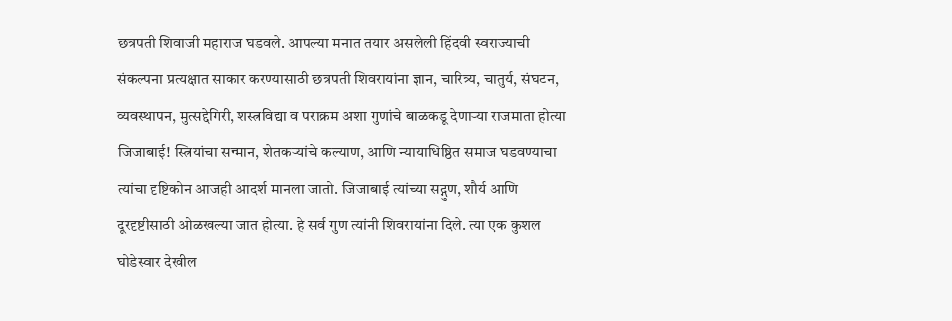छत्रपती शिवाजी महाराज घडवले. आपल्या मनात तयार असलेली हिंदवी स्वराज्याची संकल्पना प्रत्यक्षात साकार करण्यासाठी छत्रपती शिवरायांना ज्ञान, चारित्र्य, चातुर्य, संघटन, व्यवस्थापन, मुत्सद्देगिरी, शस्त्रविद्या व पराक्रम अशा गुणांचे बाळकडू देणाऱ्या राजमाता होत्या जिजाबाई! स्त्रियांचा सन्मान, शेतकऱ्यांचे कल्याण, आणि न्यायाधिष्ठित समाज घडवण्याचा त्यांचा दृष्टिकोन आजही आदर्श मानला जातो. जिजाबाई त्यांच्या सद्गुण, शौर्य आणि दूरदृष्टीसाठी ओळखल्या जात होत्या. हे सर्व गुण त्यांनी शिवरायांना दिले. त्या एक कुशल घोडेस्वार देखील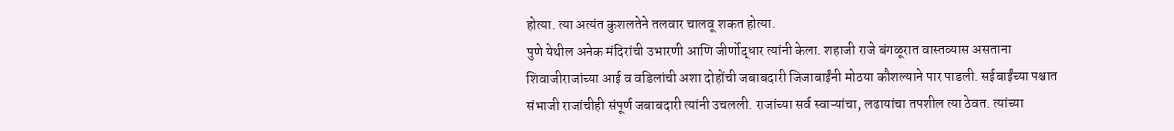होत्या. त्या अत्यंत कुशलतेने तलवार चालवू शकत होत्या.
पुणे येथील अनेक मंदिरांची उभारणी आणि जीर्णोद्धार त्यांनी केला. शहाजी राजे बंगळूरात वास्तव्यास असताना शिवाजीराजांच्या आई व वडिलांची अशा दोहोंची जबाबदारी जिजाबाईंनी मोठया कौशल्याने पार पाडली. सईबाईंच्या पश्चात संभाजी राजांचीही संपूर्ण जबाबदारी त्यांनी उचलली. राजांच्या सर्व स्वाऱ्यांचा, लढायांचा तपशील त्या ठेवत. त्यांच्या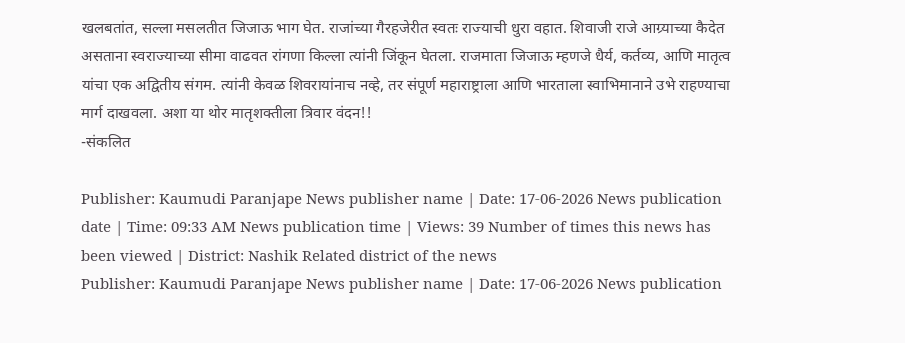खलबतांत, सल्ला मसलतीत जिजाऊ भाग घेत. राजांच्या गैरहजेरीत स्वतः राज्याची धुरा वहात. शिवाजी राजे आग्र्याच्या कैदेत असताना स्वराज्याच्या सीमा वाढवत रांगणा किल्ला त्यांनी जिंकून घेतला. राजमाता जिजाऊ म्हणजे धैर्य, कर्तव्य, आणि मातृत्व यांचा एक अद्वितीय संगम. त्यांनी केवळ शिवरायांनाच नव्हे, तर संपूर्ण महाराष्ट्राला आणि भारताला स्वाभिमानाने उभे राहण्याचा मार्ग दाखवला. अशा या थोर मातृशक्तीला त्रिवार वंदन!!
-संकलित

Publisher: Kaumudi Paranjape News publisher name | Date: 17-06-2026 News publication date | Time: 09:33 AM News publication time | Views: 39 Number of times this news has been viewed | District: Nashik Related district of the news
Publisher: Kaumudi Paranjape News publisher name | Date: 17-06-2026 News publication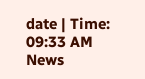date | Time: 09:33 AM News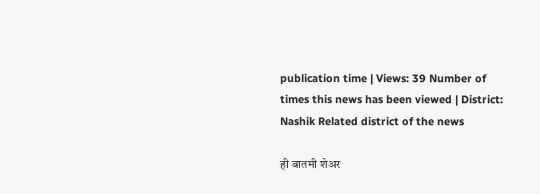publication time | Views: 39 Number of times this news has been viewed | District: Nashik Related district of the news

ही बातमी शेअर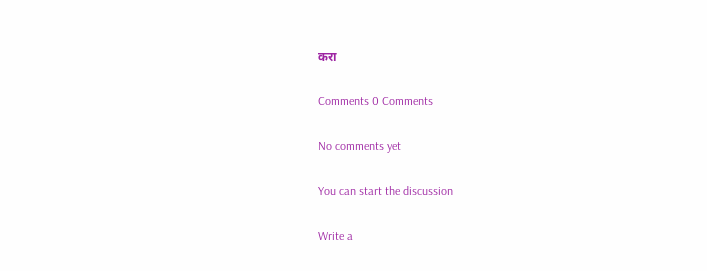करा

Comments 0 Comments

No comments yet

You can start the discussion

Write a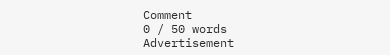Comment
0 / 50 words
Advertisement